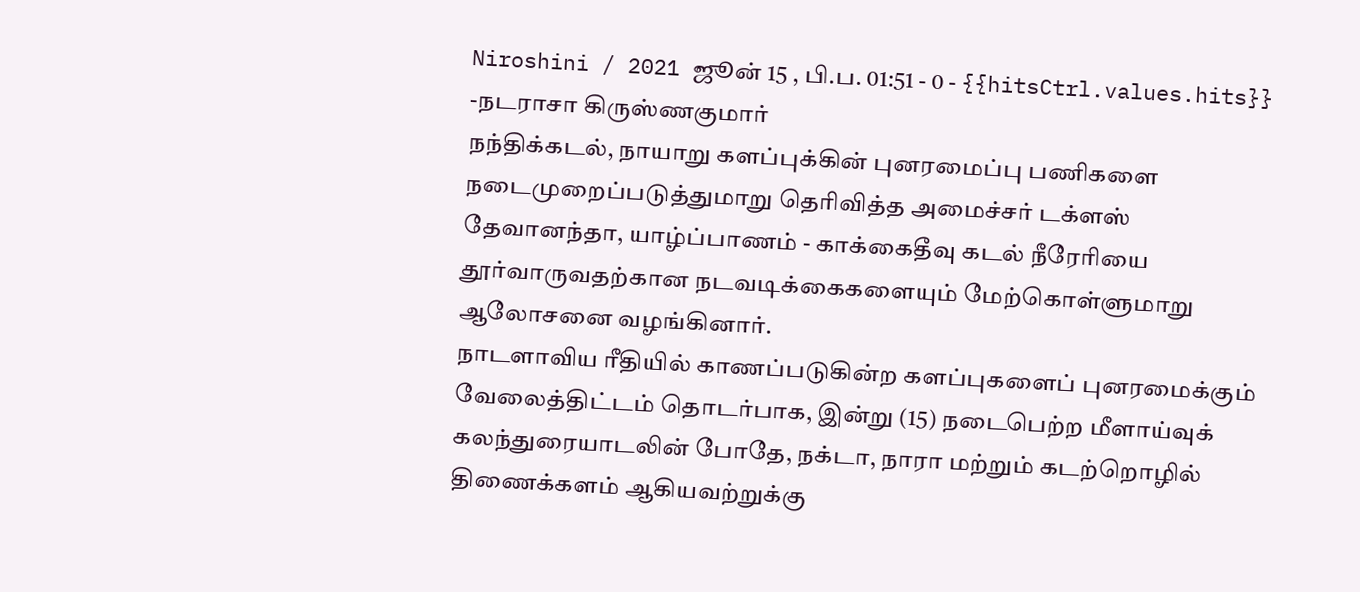Niroshini / 2021 ஜூன் 15 , பி.ப. 01:51 - 0 - {{hitsCtrl.values.hits}}
-நடராசா கிருஸ்ணகுமார்
நந்திக்கடல், நாயாறு களப்புக்கின் புனரமைப்பு பணிகளை நடைமுறைப்படுத்துமாறு தெரிவித்த அமைச்சர் டக்ளஸ் தேவானந்தா, யாழ்ப்பாணம் - காக்கைதீவு கடல் நீரேரியை தூர்வாருவதற்கான நடவடிக்கைகளையும் மேற்கொள்ளுமாறு ஆலோசனை வழங்கினார்.
நாடளாவிய ரீதியில் காணப்படுகின்ற களப்புகளைப் புனரமைக்கும் வேலைத்திட்டம் தொடர்பாக, இன்று (15) நடைபெற்ற மீளாய்வுக் கலந்துரையாடலின் போதே, நக்டா, நாரா மற்றும் கடற்றொழில் திணைக்களம் ஆகியவற்றுக்கு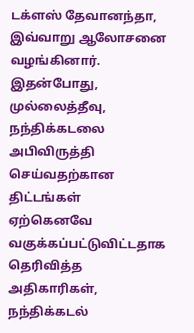டக்ளஸ் தேவானந்தா, இவ்வாறு ஆலோசனை வழங்கினார்.
இதன்போது, முல்லைத்தீவு, நந்திக்கடலை அபிவிருத்தி செய்வதற்கான திட்டங்கள் ஏற்கெனவே வகுக்கப்பட்டுவிட்டதாக தெரிவித்த அதிகாரிகள், நந்திக்கடல்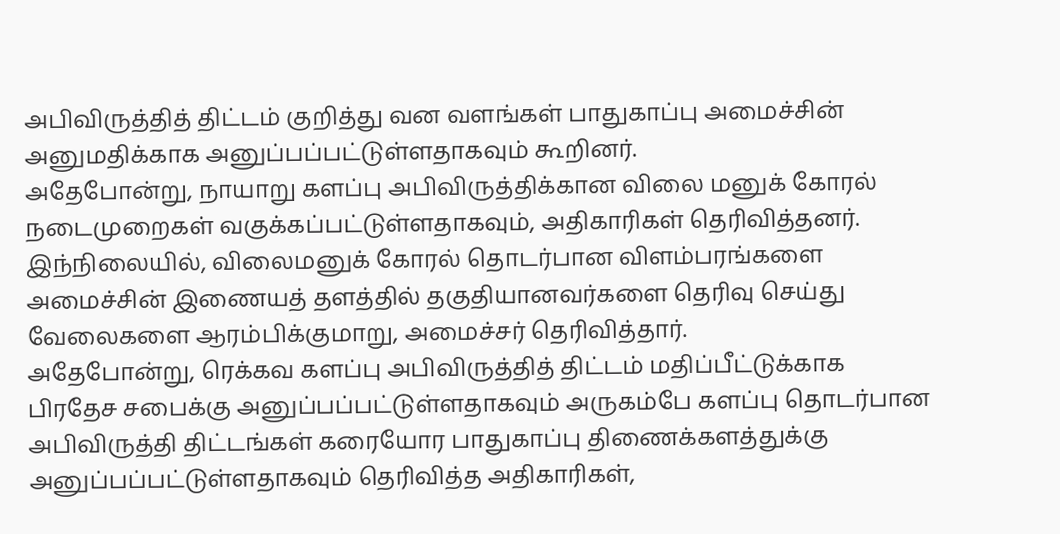அபிவிருத்தித் திட்டம் குறித்து வன வளங்கள் பாதுகாப்பு அமைச்சின் அனுமதிக்காக அனுப்பப்பட்டுள்ளதாகவும் கூறினர்.
அதேபோன்று, நாயாறு களப்பு அபிவிருத்திக்கான விலை மனுக் கோரல் நடைமுறைகள் வகுக்கப்பட்டுள்ளதாகவும், அதிகாரிகள் தெரிவித்தனர்.
இந்நிலையில், விலைமனுக் கோரல் தொடர்பான விளம்பரங்களை அமைச்சின் இணையத் தளத்தில் தகுதியானவர்களை தெரிவு செய்து வேலைகளை ஆரம்பிக்குமாறு, அமைச்சர் தெரிவித்தார்.
அதேபோன்று, ரெக்கவ களப்பு அபிவிருத்தித் திட்டம் மதிப்பீட்டுக்காக பிரதேச சபைக்கு அனுப்பப்பட்டுள்ளதாகவும் அருகம்பே களப்பு தொடர்பான அபிவிருத்தி திட்டங்கள் கரையோர பாதுகாப்பு திணைக்களத்துக்கு அனுப்பப்பட்டுள்ளதாகவும் தெரிவித்த அதிகாரிகள்,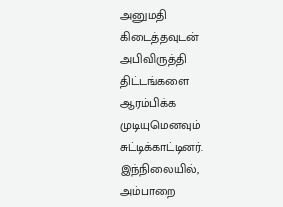அனுமதி கிடைத்தவுடன் அபிவிருத்தி திட்டங்களை ஆரம்பிக்க முடியுமெனவும் சுட்டிக்காட்டினர்.
இந்நிலையில், அம்பாறை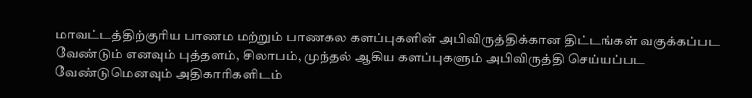மாவட்டத்திற்குரிய பாணம மற்றும் பாணகல களப்புகளின் அபிவிருத்திக்கான திட்டங்கள் வகுக்கப்பட வேண்டும் எனவும் புத்தளம், சிலாபம், முந்தல் ஆகிய களப்புகளும் அபிவிருத்தி செய்யப்பட வேண்டுமெனவும் அதிகாரிகளிடம்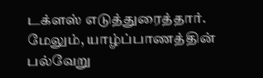டக்ளஸ் எடுத்துரைத்தார்.
மேலும், யாழ்ப்பாணத்தின் பல்வேறு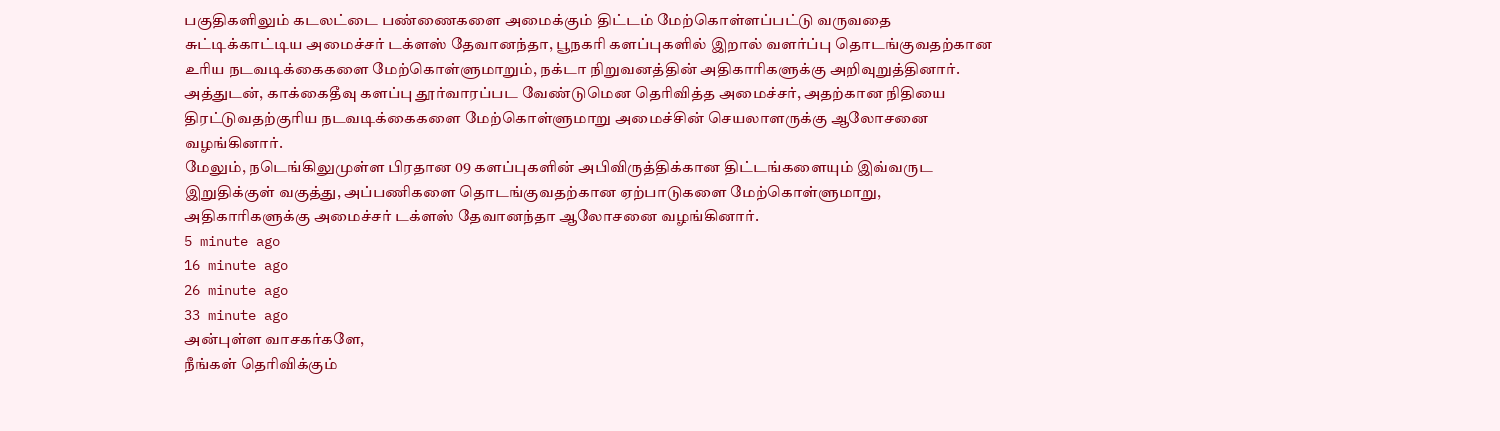பகுதிகளிலும் கடலட்டை பண்ணைகளை அமைக்கும் திட்டம் மேற்கொள்ளப்பட்டு வருவதை சுட்டிக்காட்டிய அமைச்சர் டக்ளஸ் தேவானந்தா, பூநகரி களப்புகளில் இறால் வளர்ப்பு தொடங்குவதற்கான உரிய நடவடிக்கைகளை மேற்கொள்ளுமாறும், நக்டா நிறுவனத்தின் அதிகாரிகளுக்கு அறிவுறுத்தினார்.
அத்துடன், காக்கைதீவு களப்பு தூர்வாரப்பட வேண்டுமென தெரிவித்த அமைச்சர், அதற்கான நிதியை திரட்டுவதற்குரிய நடவடிக்கைகளை மேற்கொள்ளுமாறு அமைச்சின் செயலாளருக்கு ஆலோசனை வழங்கினார்.
மேலும், நடெங்கிலுமுள்ள பிரதான 09 களப்புகளின் அபிவிருத்திக்கான திட்டங்களையும் இவ்வருட இறுதிக்குள் வகுத்து, அப்பணிகளை தொடங்குவதற்கான ஏற்பாடுகளை மேற்கொள்ளுமாறு, அதிகாரிகளுக்கு அமைச்சர் டக்ளஸ் தேவானந்தா ஆலோசனை வழங்கினார்.
5 minute ago
16 minute ago
26 minute ago
33 minute ago
அன்புள்ள வாசகர்களே,
நீங்கள் தெரிவிக்கும்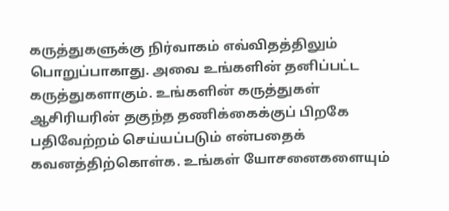கருத்துகளுக்கு நிர்வாகம் எவ்விதத்திலும் பொறுப்பாகாது. அவை உங்களின் தனிப்பட்ட கருத்துகளாகும். உங்களின் கருத்துகள் ஆசிரியரின் தகுந்த தணிக்கைக்குப் பிறகே பதிவேற்றம் செய்யப்படும் என்பதைக் கவனத்திற்கொள்க. உங்கள் யோசனைகளையும்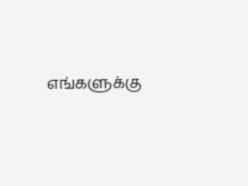எங்களுக்கு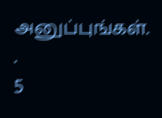அனுப்புங்கள். .
5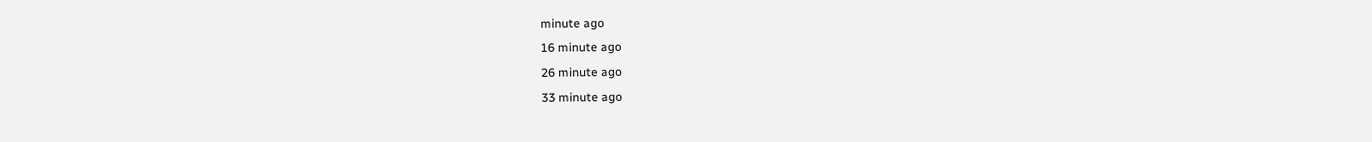minute ago
16 minute ago
26 minute ago
33 minute ago